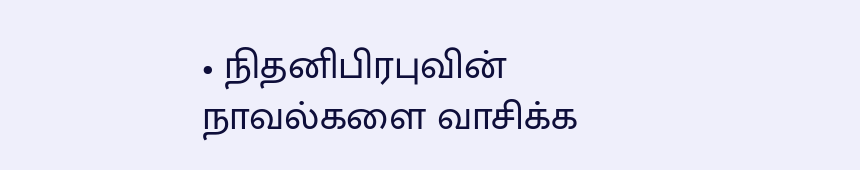• நிதனிபிரபுவின் நாவல்களை வாசிக்க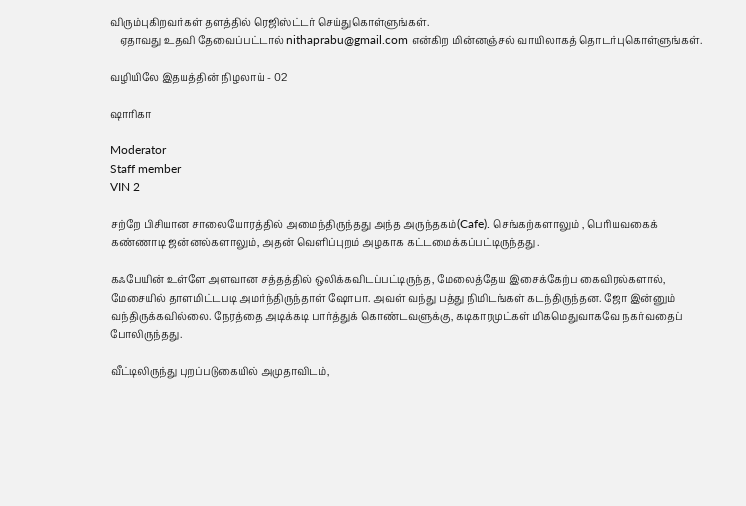விரும்புகிறவர்கள் தளத்தில் ரெஜிஸ்ட்டர் செய்துகொள்ளுங்கள்.
    ஏதாவது உதவி தேவைப்பட்டால் nithaprabu@gmail.com என்கிற மின்னஞ்சல் வாயிலாகத் தொடர்புகொள்ளுங்கள்.

வழியிலே இதயத்தின் நிழலாய் - 02

ஷாரிகா

Moderator
Staff member
VIN 2

சற்றே பிசியான சாலையோரத்தில் அமைந்திருந்தது அந்த அருந்தகம்(Cafe). செங்கற்களாலும் , பெரியவகைக் கண்ணாடி ஜன்னல்களாலும், அதன் வெளிப்புறம் அழகாக கட்டமைக்கப்பட்டிருந்தது .

கஃபேயின் உள்ளே அளவான சத்தத்தில் ஒலிக்கவிடப்பட்டிருந்த, மேலைத்தேய இசைக்கேற்ப கைவிரல்களால், மேசையில் தாளமிட்டபடி அமர்ந்திருந்தாள் ஷோபா. அவள் வந்து பத்து நிமிடங்கள் கடந்திருந்தன. ஜோ இன்னும் வந்திருக்கவில்லை. நேரத்தை அடிக்கடி பார்த்துக் கொண்டவளுக்கு, கடிகாரமுட்கள் மிகமெதுவாகவே நகர்வதைப் போலிருந்தது.

வீட்டிலிருந்து புறப்படுகையில் அமுதாவிடம்,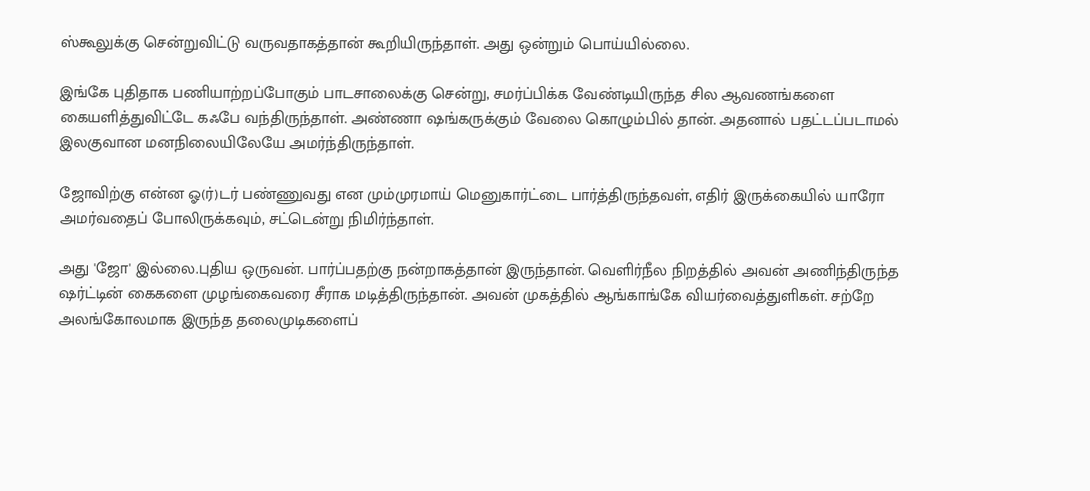ஸ்கூலுக்கு சென்றுவிட்டு வருவதாகத்தான் கூறியிருந்தாள். அது ஒன்றும் பொய்யில்லை.

இங்கே புதிதாக பணியாற்றப்போகும் பாடசாலைக்கு சென்று, சமர்ப்பிக்க வேண்டியிருந்த சில ஆவணங்களை கையளித்துவிட்டே கஃபே வந்திருந்தாள். அண்ணா ஷங்கருக்கும் வேலை கொழும்பில் தான். அதனால் பதட்டப்படாமல் இலகுவான மனநிலையிலேயே அமர்ந்திருந்தாள்.

ஜோவிற்கு என்ன ஓ(ர்)டர் பண்ணுவது என மும்முரமாய் மெனுகார்ட்டை பார்த்திருந்தவள், எதிர் இருக்கையில் யாரோ அமர்வதைப் போலிருக்கவும், சட்டென்று நிமிர்ந்தாள்.

அது 'ஜோ' இல்லை.புதிய ஒருவன். பார்ப்பதற்கு நன்றாகத்தான் இருந்தான். வெளிர்நீல நிறத்தில் அவன் அணிந்திருந்த ஷர்ட்டின் கைகளை முழங்கைவரை சீராக மடித்திருந்தான். அவன் முகத்தில் ஆங்காங்கே வியர்வைத்துளிகள். சற்றே அலங்கோலமாக இருந்த தலைமுடிகளைப்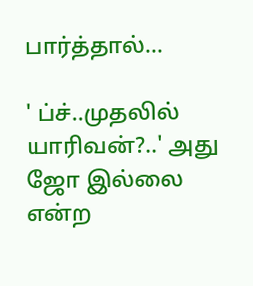பார்த்தால்...

' ப்ச்..முதலில் யாரிவன்?..' அது ஜோ இல்லை என்ற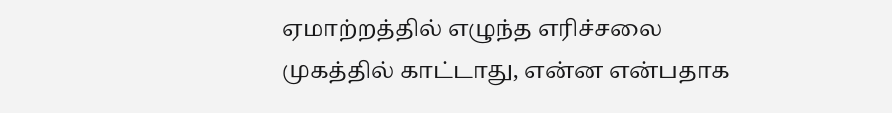ஏமாற்றத்தில் எழுந்த எரிச்சலை முகத்தில் காட்டாது, என்ன என்பதாக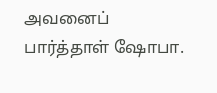அவனைப் பார்த்தாள் ஷோபா.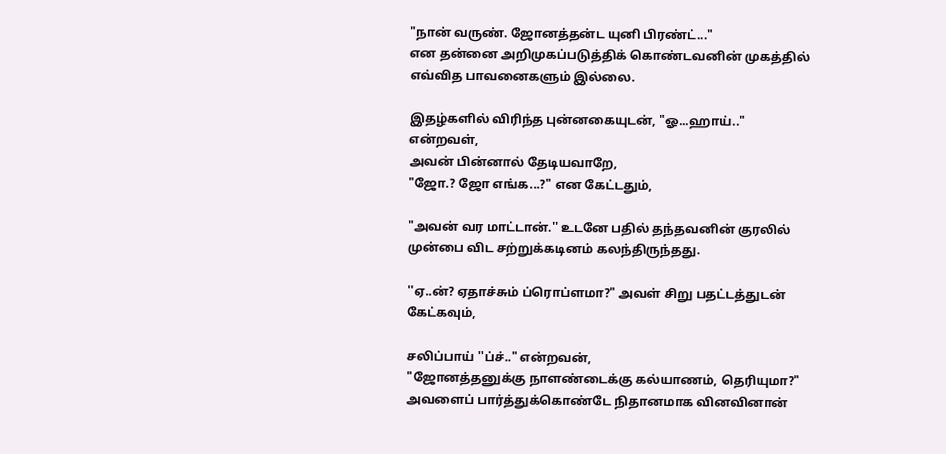"நான் வருண். ஜோனத்தன்ட யுனி பிரண்ட்..."
என தன்னை அறிமுகப்படுத்திக் கொண்டவனின் முகத்தில் எவ்வித பாவனைகளும் இல்லை.

இதழ்களில் விரிந்த புன்னகையுடன், "ஓ...ஹாய்.." என்றவள்,
அவன் பின்னால் தேடியவாறே,
"ஜோ.? ஜோ எங்க...?" என கேட்டதும்,

"அவன் வர மாட்டான்.'' உடனே பதில் தந்தவனின் குரலில் முன்பை விட சற்றுக்கடினம் கலந்திருந்தது.

''ஏ..ன்? ஏதாச்சும் ப்ரொப்ளமா?" அவள் சிறு பதட்டத்துடன் கேட்கவும்,

சலிப்பாய் ''ப்ச்.." என்றவன்,
"ஜோனத்தனுக்கு நாளண்டைக்கு கல்யாணம், தெரியுமா?" அவளைப் பார்த்துக்கொண்டே நிதானமாக வினவினான்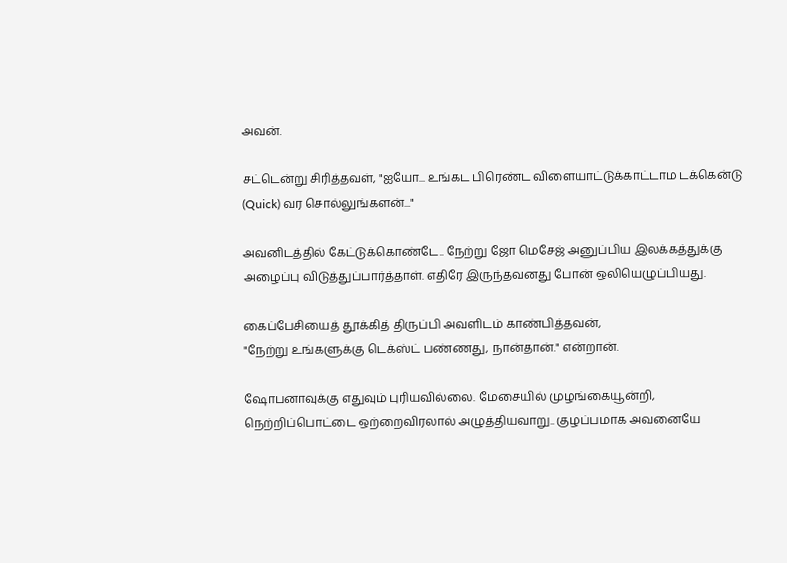அவன்.

சட்டென்று சிரித்தவள், "ஐயோ... உங்கட பிரெண்ட விளையாட்டுக்காட்டாம டக்கென்டு (Quick) வர சொல்லுங்களன்..."

அவனிடத்தில் கேட்டுக்கொண்டே.. நேற்று ஜோ மெசேஜ் அனுப்பிய இலக்கத்துக்கு அழைப்பு விடுத்துப்பார்த்தாள். எதிரே இருந்தவனது போன் ஒலியெழுப்பியது.

கைப்பேசியைத் தூக்கித் திருப்பி அவளிடம் காண்பித்தவன்,
"நேற்று உங்களுக்கு டெக்ஸ்ட் பண்ணது, நான்தான்." என்றான்.

ஷோபனாவுக்கு எதுவும் புரியவில்லை. மேசையில் முழங்கையூன்றி, நெற்றிப்பொட்டை ஒற்றைவிரலால் அழுத்தியவாறு.. குழப்பமாக அவனையே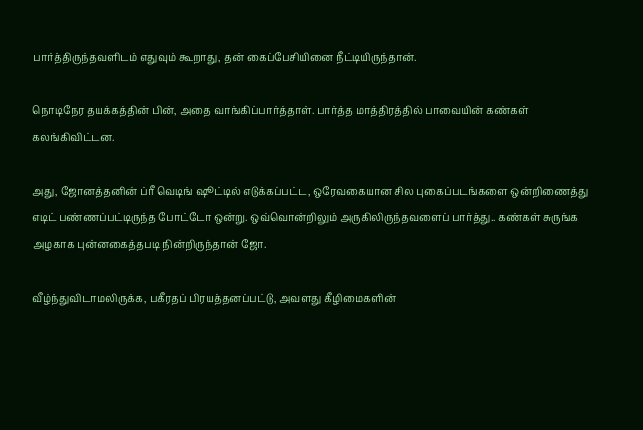பார்த்திருந்தவளிடம் எதுவும் கூறாது, தன் கைப்பேசியினை நீட்டியிருந்தான்.

நொடிநேர தயக்கத்தின் பின், அதை வாங்கிப்பார்த்தாள். பார்த்த மாத்திரத்தில் பாவையின் கண்கள் கலங்கிவிட்டன.

அது, ஜோனத்தனின் ப்ரீ வெடிங் ஷூட்டில் எடுக்கப்பட்ட, ஒரேவகையான சில புகைப்படங்களை ஒன்றிணைத்து எடிட் பண்ணப்பட்டிருந்த போட்டோ ஒன்று. ஒவ்வொன்றிலும் அருகிலிருந்தவளைப் பார்த்து.. கண்கள் சுருங்க அழகாக புன்னகைத்தபடி நின்றிருந்தான் ஜோ.

வீழ்ந்துவிடாமலிருக்க, பகீரதப் பிரயத்தனப்பட்டு, அவளது கீழிமைகளின்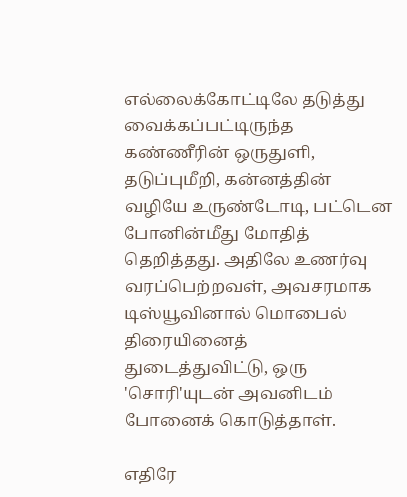எல்லைக்கோட்டிலே தடுத்து வைக்கப்பட்டிருந்த கண்ணீரின் ஒருதுளி, தடுப்புமீறி, கன்னத்தின் வழியே உருண்டோடி, பட்டென போனின்மீது மோதித் தெறித்தது. அதிலே உணர்வு வரப்பெற்றவள், அவசரமாக டிஸ்யூவினால் மொபைல் திரையினைத் துடைத்துவிட்டு, ஒரு 'சொரி'யுடன் அவனிடம் போனைக் கொடுத்தாள்.

எதிரே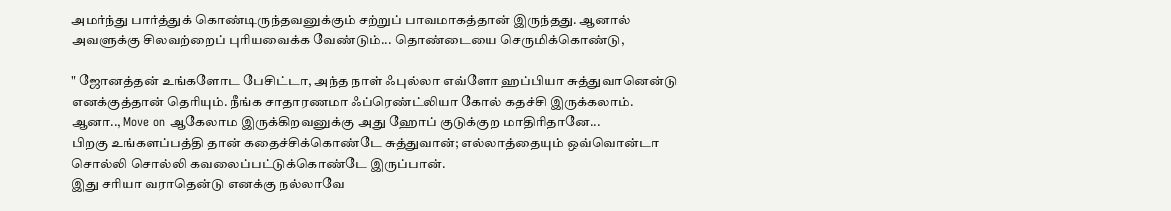அமர்ந்து பார்த்துக் கொண்டிருந்தவனுக்கும் சற்றுப் பாவமாகத்தான் இருந்தது. ஆனால் அவளுக்கு சிலவற்றைப் புரியவைக்க வேண்டும்... தொண்டையை செருமிக்கொண்டு,

" ஜோனத்தன் உங்களோட பேசிட்டா, அந்த நாள் ஃபுல்லா எவ்ளோ ஹப்பியா சுத்துவானென்டு எனக்குத்தான் தெரியும். நீங்க சாதாரணமா ஃப்ரெண்ட்லியா கோல் கதச்சி இருக்கலாம். ஆனா.., Move on ஆகேலாம இருக்கிறவனுக்கு அது ஹோப் குடுக்குற மாதிரிதானே...
பிறகு உங்களப்பத்தி தான் கதைச்சிக்கொண்டே சுத்துவான்; எல்லாத்தையும் ஒவ்வொன்டா சொல்லி சொல்லி கவலைப்பட்டுக்கொண்டே இருப்பான்.
இது சரியா வராதென்டு எனக்கு நல்லாவே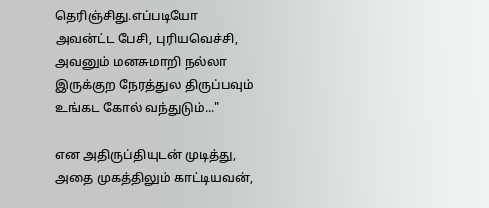தெரிஞ்சிது.எப்படியோ அவன்ட்ட பேசி, புரியவெச்சி, அவனும் மனசுமாறி நல்லா இருக்குற நேரத்துல திருப்பவும் உங்கட கோல் வந்துடும்..."

என அதிருப்தியுடன் முடித்து, அதை முகத்திலும் காட்டியவன்,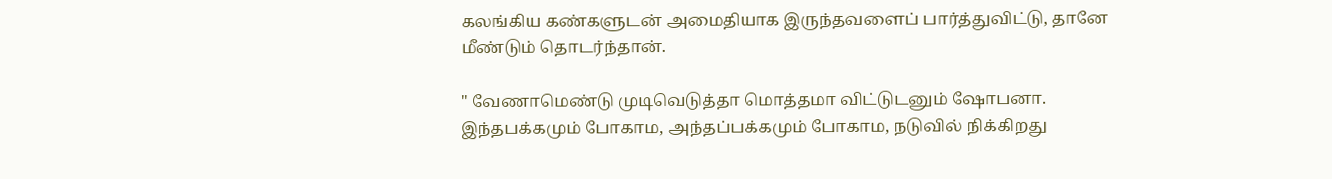கலங்கிய கண்களுடன் அமைதியாக இருந்தவளைப் பார்த்துவிட்டு, தானே மீண்டும் தொடர்ந்தான்.

" வேணாமெண்டு முடிவெடுத்தா மொத்தமா விட்டுடனும் ஷோபனா. இந்தபக்கமும் போகாம, அந்தப்பக்கமும் போகாம, நடுவில் நிக்கிறது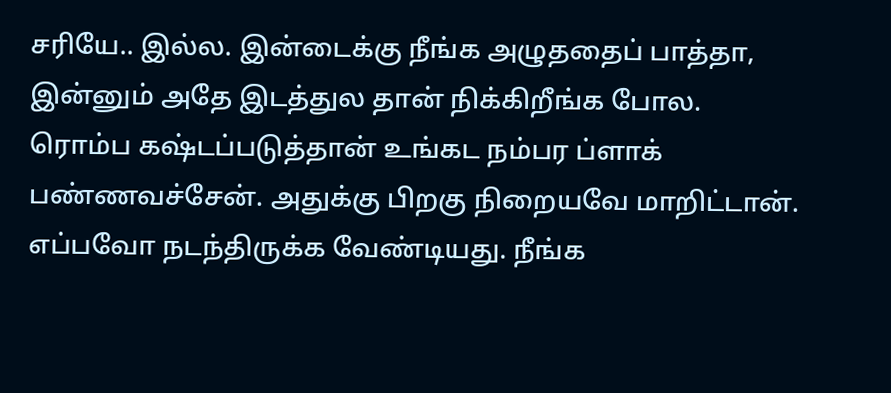சரியே.. இல்ல. இன்டைக்கு நீங்க அழுததைப் பாத்தா, இன்னும் அதே இடத்துல தான் நிக்கிறீங்க போல.
ரொம்ப கஷ்டப்படுத்தான் உங்கட நம்பர ப்ளாக் பண்ணவச்சேன். அதுக்கு பிறகு நிறையவே மாறிட்டான். எப்பவோ நடந்திருக்க வேண்டியது. நீங்க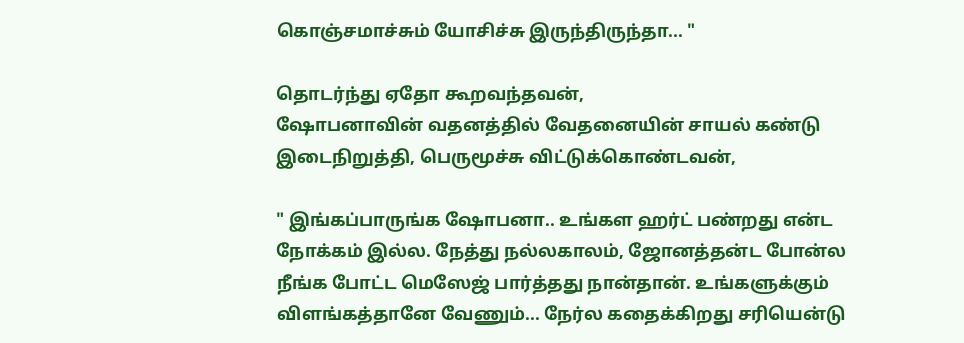கொஞ்சமாச்சும் யோசிச்சு இருந்திருந்தா... "

தொடர்ந்து ஏதோ கூறவந்தவன்,
ஷோபனாவின் வதனத்தில் வேதனையின் சாயல் கண்டு இடைநிறுத்தி, பெருமூச்சு விட்டுக்கொண்டவன்,

" இங்கப்பாருங்க ஷோபனா.. உங்கள ஹர்ட் பண்றது என்ட நோக்கம் இல்ல. நேத்து நல்லகாலம், ஜோனத்தன்ட போன்ல நீங்க போட்ட மெஸேஜ் பார்த்தது நான்தான். உங்களுக்கும் விளங்கத்தானே வேணும்... நேர்ல கதைக்கிறது சரியென்டு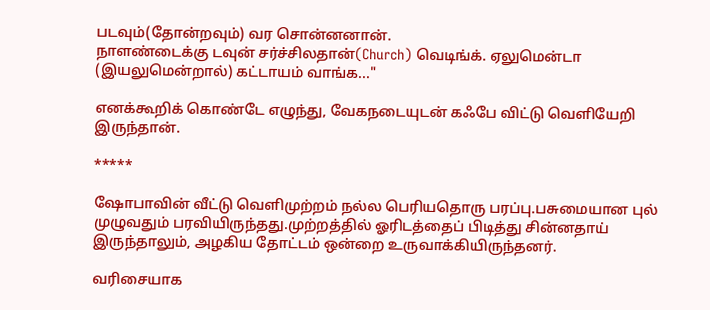படவும்(தோன்றவும்) வர சொன்னனான்.
நாளண்டைக்கு டவுன் சர்ச்சிலதான்(Church) வெடிங்க். ஏலுமென்டா (இயலுமென்றால்) கட்டாயம் வாங்க..."

எனக்கூறிக் கொண்டே எழுந்து, வேகநடையுடன் கஃபே விட்டு வெளியேறி இருந்தான்.

*****

ஷோபாவின் வீட்டு வெளிமுற்றம் நல்ல பெரியதொரு பரப்பு.பசுமையான புல் முழுவதும் பரவியிருந்தது.முற்றத்தில் ஓரிடத்தைப் பிடித்து சின்னதாய் இருந்தாலும், அழகிய தோட்டம் ஒன்றை உருவாக்கியிருந்தனர்.

வரிசையாக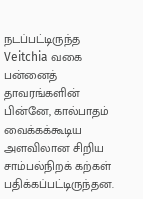நடப்பட்டிருந்த Veitchia வகை பன்னைத் தாவரங்களின் பின்னே, கால்பாதம் வைக்கக்கூடிய அளவிலான சிறிய சாம்பல்நிறக் கற்கள் பதிக்கப்பட்டிருந்தன.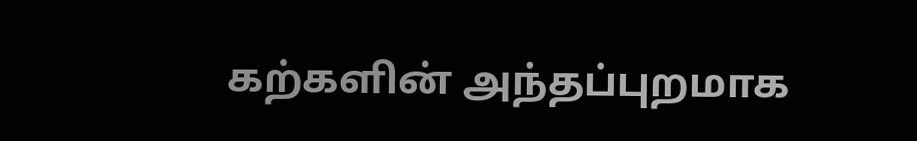கற்களின் அந்தப்புறமாக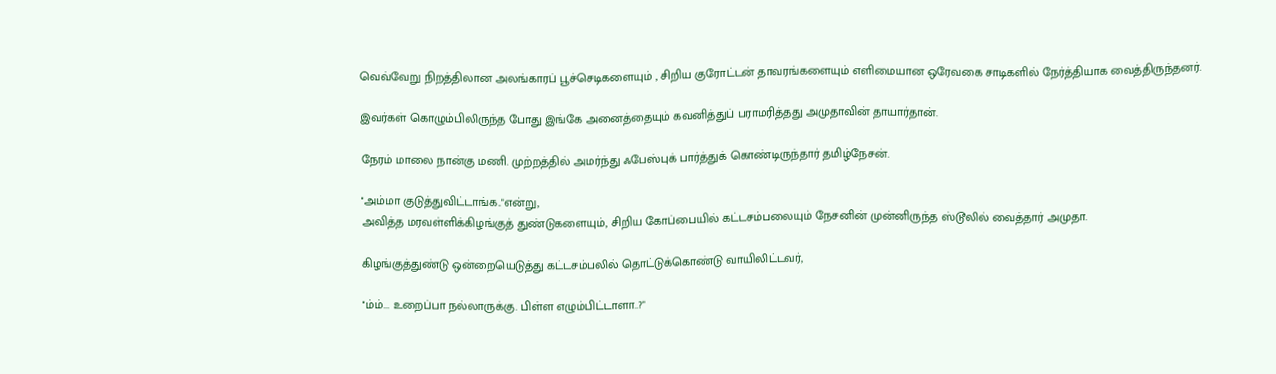வெவ்வேறு நிறத்திலான அலங்காரப் பூச்செடிகளையும் , சிறிய குரோட்டன் தாவரங்களையும் எளிமையான ஒரேவகை சாடிகளில் நேர்த்தியாக வைத்திருந்தனர்.

இவர்கள் கொழும்பிலிருந்த போது இங்கே அனைத்தையும் கவனித்துப் பராமரித்தது அமுதாவின் தாயார்தான்.

நேரம் மாலை நான்கு மணி. முற்றத்தில் அமர்ந்து ஃபேஸ்புக் பார்த்துக் கொண்டிருந்தார் தமிழ்நேசன்.

''அம்மா குடுத்துவிட்டாங்க.."என்று,
அவித்த மரவள்ளிக்கிழங்குத் துண்டுகளையும், சிறிய கோப்பையில் கட்டசம்பலையும் நேசனின் முன்னிருந்த ஸ்டூலில் வைத்தார் அமுதா.

கிழங்குத்துண்டு ஒன்றையெடுத்து கட்டசம்பலில் தொட்டுக்கொண்டு வாயிலிட்டவர்,

''ம்ம்... உறைப்பா நல்லாருக்கு. பிள்ள எழும்பிட்டாளா..?"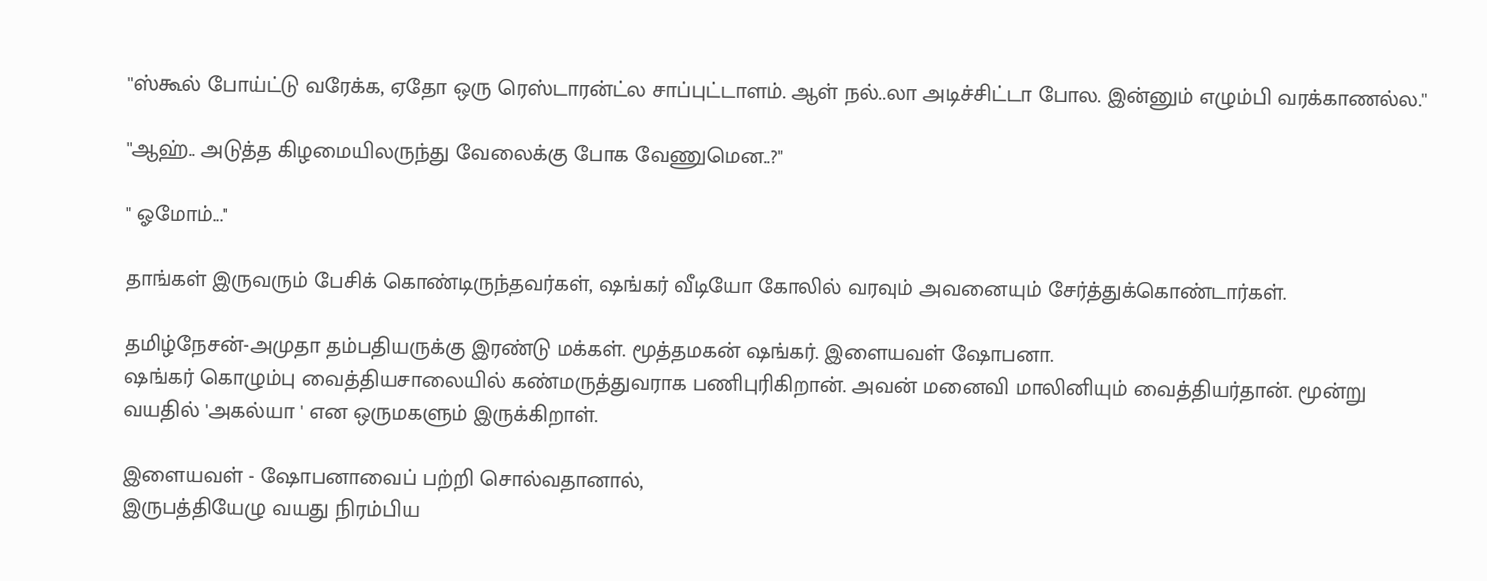''ஸ்கூல் போய்ட்டு வரேக்க, ஏதோ ஒரு ரெஸ்டாரன்ட்ல சாப்புட்டாளம். ஆள் நல்..லா அடிச்சிட்டா போல. இன்னும் எழும்பி வரக்காணல்ல.''

''ஆஹ்.. அடுத்த கிழமையிலருந்து வேலைக்கு போக வேணுமென..?"

" ஓமோம்...''

தாங்கள் இருவரும் பேசிக் கொண்டிருந்தவர்கள், ஷங்கர் வீடியோ கோலில் வரவும் அவனையும் சேர்த்துக்கொண்டார்கள்.

தமிழ்நேசன்-அமுதா தம்பதியருக்கு இரண்டு மக்கள். மூத்தமகன் ஷங்கர். இளையவள் ஷோபனா.
ஷங்கர் கொழும்பு வைத்தியசாலையில் கண்மருத்துவராக பணிபுரிகிறான். அவன் மனைவி மாலினியும் வைத்தியர்தான். மூன்று வயதில் 'அகல்யா ' என ஒருமகளும் இருக்கிறாள்.

இளையவள் - ஷோபனாவைப் பற்றி சொல்வதானால்,
இருபத்தியேழு வயது நிரம்பிய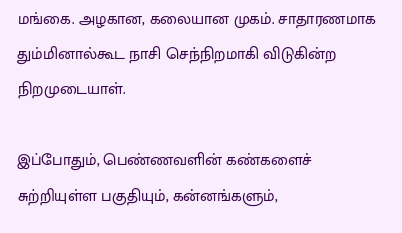மங்கை. அழகான, கலையான முகம். சாதாரணமாக தும்மினால்கூட நாசி செந்நிறமாகி விடுகின்ற நிறமுடையாள்.

இப்போதும், பெண்ணவளின் கண்களைச் சுற்றியுள்ள பகுதியும், கன்னங்களும்,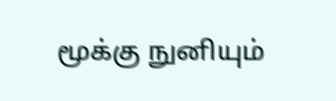மூக்கு நுனியும்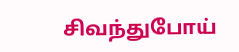சிவந்துபோய்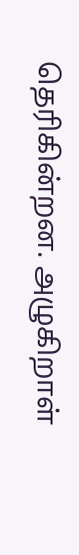தெரிகின்றன. அழுகிறாள்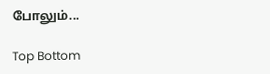போலும்...

Top Bottom